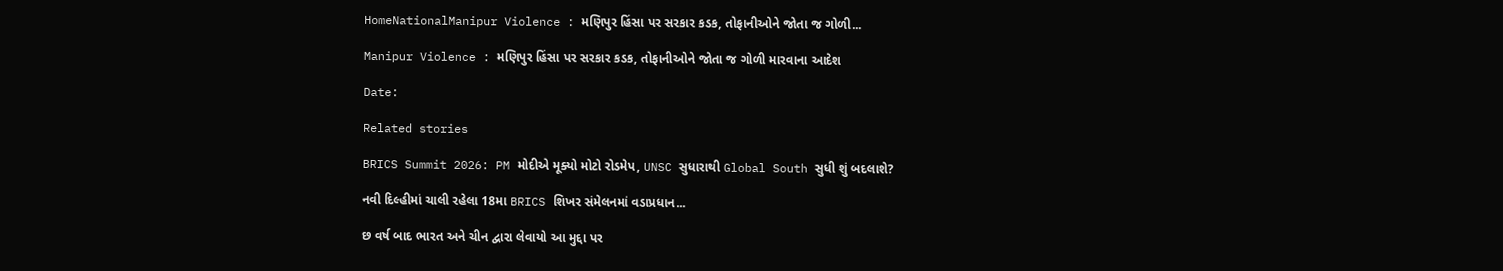HomeNationalManipur Violence : મણિપુર હિંસા પર સરકાર કડક, તોફાનીઓને જોતા જ ગોળી...

Manipur Violence : મણિપુર હિંસા પર સરકાર કડક, તોફાનીઓને જોતા જ ગોળી મારવાના આદેશ

Date:

Related stories

BRICS Summit 2026: PM મોદીએ મૂક્યો મોટો રોડમેપ, UNSC સુધારાથી Global South સુધી શું બદલાશે?

નવી દિલ્હીમાં ચાલી રહેલા 18મા BRICS શિખર સંમેલનમાં વડાપ્રધાન...

છ વર્ષ બાદ ભારત અને ચીન દ્વારા લેવાયો આ મુદ્દા પર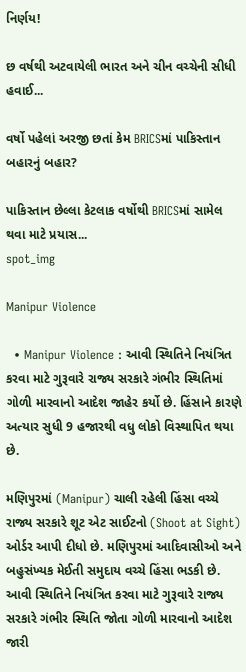નિર્ણય!

છ વર્ષથી અટવાયેલી ભારત અને ચીન વચ્ચેની સીધી હવાઈ...

વર્ષો પહેલાં અરજી છતાં કેમ BRICSમાં પાકિસ્તાન બહારનું બહાર?

પાકિસ્તાન છેલ્લા કેટલાક વર્ષોથી BRICSમાં સામેલ થવા માટે પ્રયાસ...
spot_img

Manipur Violence

  • Manipur Violence : આવી સ્થિતિને નિયંત્રિત કરવા માટે ગુરૂવારે રાજ્ય સરકારે ગંભીર સ્થિતિમાં ગોળી મારવાનો આદેશ જાહેર કર્યો છે. હિંસાને કારણે અત્યાર સુધી 9 હજારથી વધુ લોકો વિસ્થાપિત થયા છે.

મણિપુરમાં (Manipur) ચાલી રહેલી હિંસા વચ્ચે રાજ્ય સરકારે શૂટ એટ સાઈટનો (Shoot at Sight) ઓર્ડર આપી દીધો છે. મણિપુરમાં આદિવાસીઓ અને બહુસંખ્યક મેઈતી સમુદાય વચ્ચે હિંસા ભડકી છે. આવી સ્થિતિને નિયંત્રિત કરવા માટે ગુરૂવારે રાજ્ય સરકારે ગંભીર સ્થિતિ જોતા ગોળી મારવાનો આદેશ જારી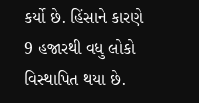કર્યો છે. હિંસાને કારણે 9 હજારથી વધુ લોકો વિસ્થાપિત થયા છે.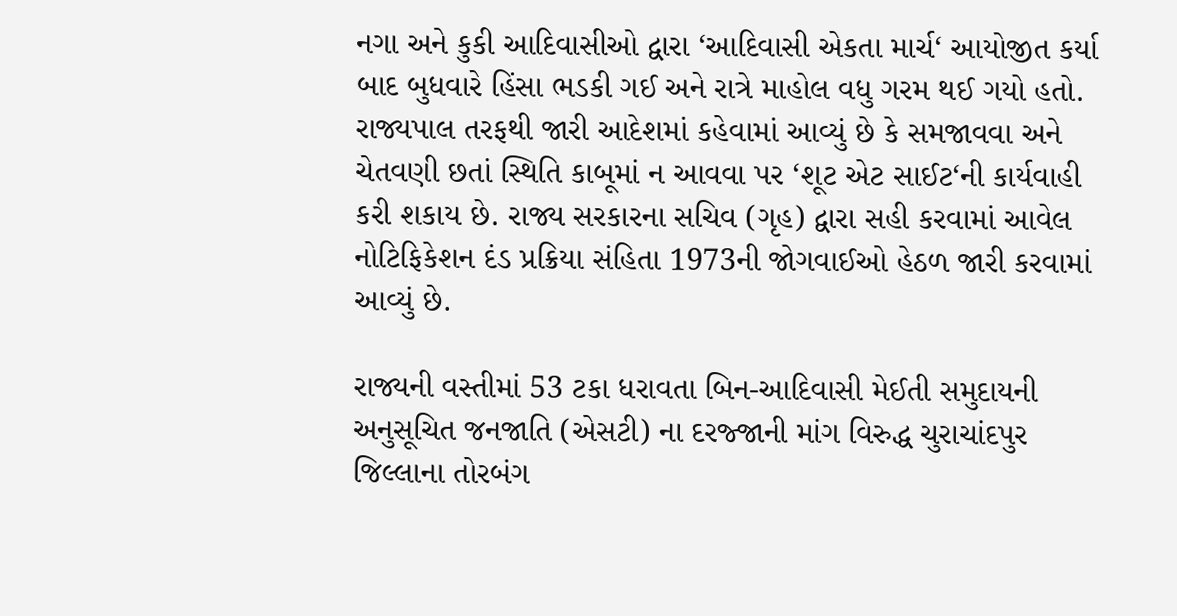નગા અને કુકી આદિવાસીઓ દ્વારા ‘આદિવાસી એકતા માર્ચ‘ આયોજીત કર્યા બાદ બુધવારે હિંસા ભડકી ગઈ અને રાત્રે માહોલ વધુ ગરમ થઈ ગયો હતો. રાજ્યપાલ તરફથી જારી આદેશમાં કહેવામાં આવ્યું છે કે સમજાવવા અને ચેતવણી છતાં સ્થિતિ કાબૂમાં ન આવવા પર ‘શૂટ એટ સાઈટ‘ની કાર્યવાહી કરી શકાય છે. રાજ્ય સરકારના સચિવ (ગૃહ) દ્વારા સહી કરવામાં આવેલ નોટિફિકેશન દંડ પ્રક્રિયા સંહિતા 1973ની જોગવાઈઓ હેઠળ જારી કરવામાં આવ્યું છે.

રાજ્યની વસ્તીમાં 53 ટકા ધરાવતા બિન-આદિવાસી મેઈતી સમુદાયની અનુસૂચિત જનજાતિ (એસટી) ના દરજ્જાની માંગ વિરુદ્ધ ચુરાચાંદપુર જિલ્લાના તોરબંગ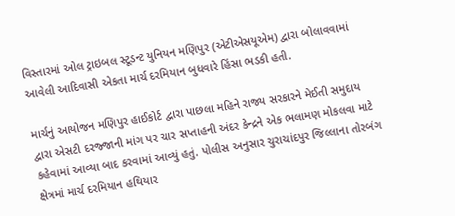વિસ્તારમાં ઓલ ટ્રાઇબલ સ્ટૂડન્ટ યુનિયન મણિપુર (એટીએસયૂએમ) દ્વારા બોલાવવામાં આવેલી આદિવાસી એકતા માર્ચ દરમિયાન બુધવારે હિંસા ભડકી હતી.

માર્ચનું આયોજન મણિપુર હાઈકોર્ટ દ્વારા પાછલા મહિને રાજ્ય સરકારને મેઈતી સમુદાય દ્વારા એસટી દરજ્જાની માંગ પર ચાર સપ્તાહની અંદર કેન્દ્રને એક ભલામણ મોકલવા માટે કહેવામાં આવ્યા બાદ કરવામાં આવ્યું હતું. પોલીસ અનુસાર ચુરાચાંદપુર જિલ્લાના તોરબંગ ક્ષેત્રમાં માર્ચ દરમિયાન હથિયાર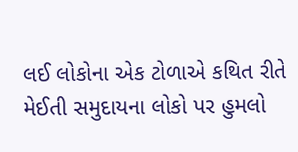લઈ લોકોના એક ટોળાએ કથિત રીતે મેઈતી સમુદાયના લોકો પર હુમલો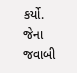કર્યો. જેના જવાબી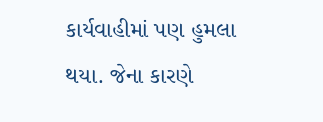કાર્યવાહીમાં પણ હુમલા થયા. જેના કારણે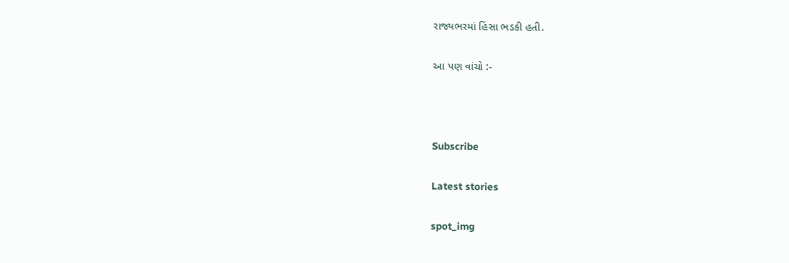રાજ્યભરમાં હિંસા ભડકી હતી.

આ પણ વાંચો :-



Subscribe

Latest stories

spot_img